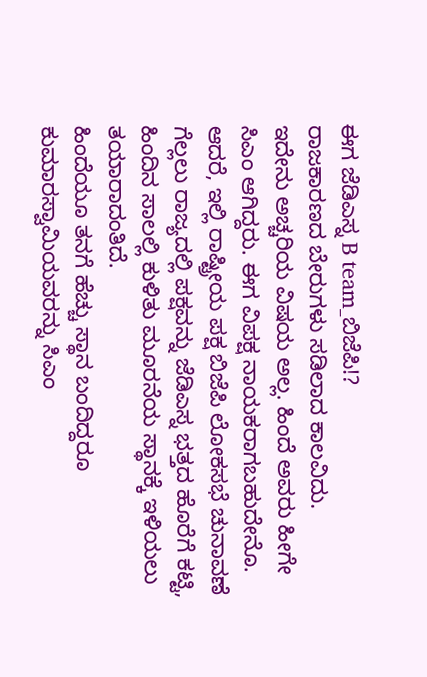ಈಗ ಜೆಡಿಎಸ್ನ B team_ಬಿಜೆಪಿ!?
ರಾಜಕಾರಣದ ಬೇರುಗಳು ಸಡಿಲಾದ ಕಾಲವಿದು.
ಇದೇನು ಅಚ್ಚರಿಯ ವಿಷಯ ಅಲ್ಲ. ಹಿಂದೆ ಅವರು ಹೀಗೇ ಸಿಎಂ ಆಗಿದ್ದರು. ಈಗ ವಿಪಕ್ಷ ನಾಯಕರಾಗಬಹುದೇನೊ. ಆದರೆ, ಇಲ್ಲಿ ರಾಷ್ಟ್ರೀಯ ಪಕ್ಷ ಬಿಜೆಪಿ ಲೋಕಸಭೆ ಚುನಾವಣೆ ಗೆಲ್ಲಲು ರಾಜ್ಯದಲ್ಲಿ ಪಕ್ಷವನ್ನು ಜೆಡಿಎಸ್ನ ಭತ್ತದ ಹೊರೆಗೆ ಕಟ್ಟಿ, ಹಿಂದಿನ ಸಾಲಲ್ಲಿ ಕುಳಿತು ಮೂರನೆಯ ಸ್ಥಾನಕ್ಕೆ ಇಳಿಯಲು ತಯಾರಾದಂತಿದೆ.
ಹಿಂದೆಯೂ ತನಗೆ ಹೆಚ್ಚು ಸ್ಥಾನ ಬಂದಿದ್ದರೂ ಕುಮಾರಸ್ವಾಮಿಯವರನ್ನು ಸಿಎಂ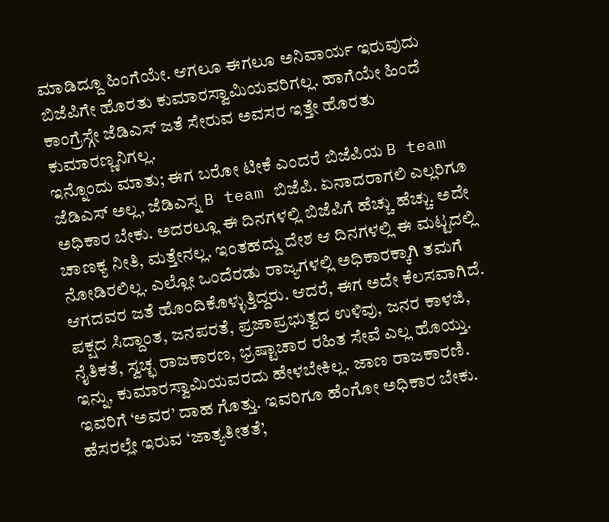ಮಾಡಿದ್ದೂ ಹಿಂಗೆಯೇ. ಆಗಲೂ ಈಗಲೂ ಅನಿವಾರ್ಯ ಇರುವುದು ಬಿಜೆಪಿಗೇ ಹೊರತು ಕುಮಾರಸ್ವಾಮಿಯವರಿಗಲ್ಲ. ಹಾಗೆಯೇ ಹಿಂದೆ ಕಾಂಗ್ರೆಸ್ಗೇ ಜೆಡಿಎಸ್ ಜತೆ ಸೇರುವ ಅವಸರ ಇತ್ತೇ ಹೊರತು ಕುಮಾರಣ್ಣನಿಗಲ್ಲ.
ಇನ್ನೊಂದು ಮಾತು; ಈಗ ಬರೋ ಟೀಕೆ ಎಂದರೆ ಬಿಜೆಪಿಯ B team ಜೆಡಿಎಸ್ ಅಲ್ಲ, ಜೆಡಿಎಸ್ನ B team ಬಿಜೆಪಿ. ಏನಾದರಾಗಲಿ ಎಲ್ಲರಿಗೂ ಅಧಿಕಾರ ಬೇಕು. ಅದರಲ್ಲೂ ಈ ದಿನಗಳಲ್ಲಿ ಬಿಜೆಪಿಗೆ ಹೆಚ್ಚು ಹೆಚ್ಚು. ಅದೇ ಚಾಣಕ್ಯ ನೀತಿ, ಮತ್ತೇನಲ್ಲ. ಇಂತಹದ್ದು ದೇಶ ಆ ದಿನಗಳಲ್ಲಿ ಈ ಮಟ್ಟದಲ್ಲಿ ನೋಡಿರಲಿಲ್ಲ. ಎಲ್ಲೋ ಒಂದೆರಡು ರಾಜ್ಯಗಳಲ್ಲಿ ಅಧಿಕಾರಕ್ಕಾಗಿ ತಮಗೆ ಆಗದವರ ಜತೆ ಹೊಂದಿಕೊಳ್ಳುತ್ತಿದ್ದರು. ಆದರೆ, ಈಗ ಅದೇ ಕೆಲಸವಾಗಿದೆ. ಪಕ್ಷದ ಸಿದ್ದಾಂತ, ಜನಪರತೆ, ಪ್ರಜಾಪ್ರಭುತ್ವದ ಉಳಿವು, ಜನರ ಕಾಳಜಿ, ನೈತಿಕತೆ, ಸ್ವಚ್ಛ ರಾಜಕಾರಣ, ಭ್ರಷ್ಟಾಚಾರ ರಹಿತ ಸೇವೆ ಎಲ್ಲ ಹೊಯ್ತು.
ಇನ್ನು, ಕುಮಾರಸ್ವಾಮಿಯವರದು ಹೇಳಬೇಕಿಲ್ಲ. ಜಾಣ ರಾಜಕಾರಣಿ. ಇವರಿಗೆ ‘ಅವರ’ ದಾಹ ಗೊತ್ತು. ಇವರಿಗೂ ಹೆಂಗೋ ಅಧಿಕಾರ ಬೇಕು. ಹೆಸರಲ್ಲೇ ಇರುವ ‘ಜಾತ್ಯತೀತತೆ’,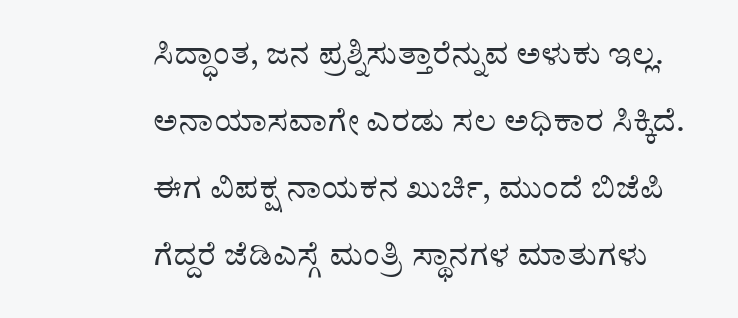ಸಿದ್ಧಾಂತ, ಜನ ಪ್ರಶ್ನಿಸುತ್ತಾರೆನ್ನುವ ಅಳುಕು ಇಲ್ಲ. ಅನಾಯಾಸವಾಗೇ ಎರಡು ಸಲ ಅಧಿಕಾರ ಸಿಕ್ಕಿದೆ. ಈಗ ವಿಪಕ್ಷ ನಾಯಕನ ಖುರ್ಚಿ, ಮುಂದೆ ಬಿಜೆಪಿ ಗೆದ್ದರೆ ಜೆಡಿಎಸ್ಗೆ ಮಂತ್ರಿ ಸ್ಥಾನಗಳ ಮಾತುಗಳು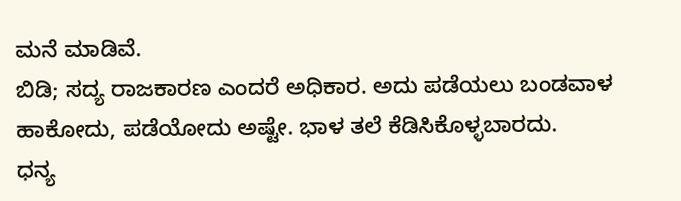ಮನೆ ಮಾಡಿವೆ.
ಬಿಡಿ; ಸದ್ಯ ರಾಜಕಾರಣ ಎಂದರೆ ಅಧಿಕಾರ. ಅದು ಪಡೆಯಲು ಬಂಡವಾಳ ಹಾಕೋದು, ಪಡೆಯೋದು ಅಷ್ಟೇ. ಭಾಳ ತಲೆ ಕೆಡಿಸಿಕೊಳ್ಳಬಾರದು.
ಧನ್ಯ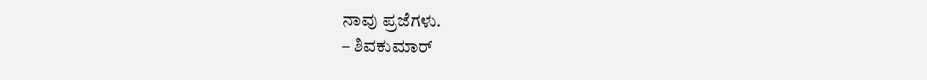ನಾವು ಪ್ರಜೆಗಳು.
– ಶಿವಕುಮಾರ್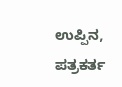ಉಪ್ಪಿನ, ಪತ್ರಕರ್ತ